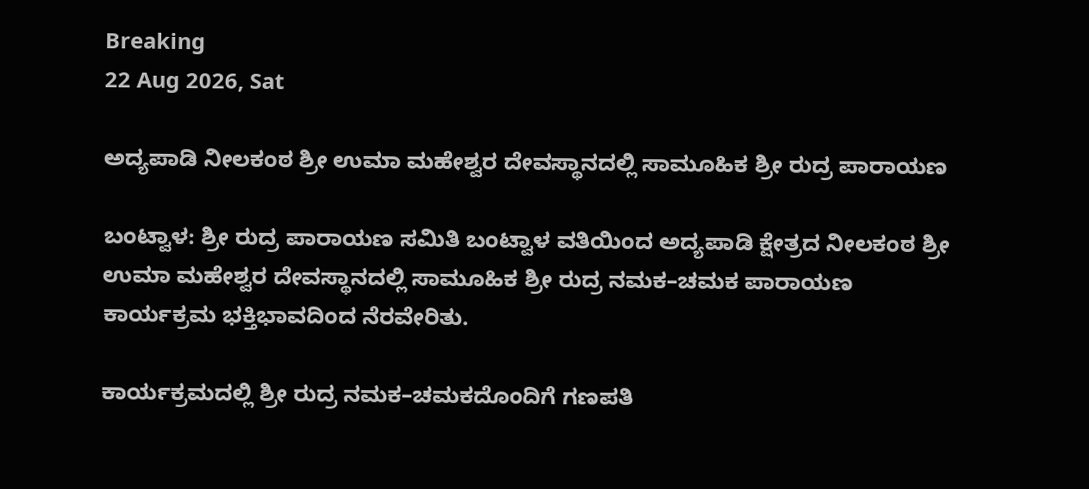Breaking
22 Aug 2026, Sat

ಅದ್ಯಪಾಡಿ ನೀಲಕಂಠ ಶ್ರೀ ಉಮಾ ಮಹೇಶ್ವರ ದೇವಸ್ಥಾನದಲ್ಲಿ ಸಾಮೂಹಿಕ ಶ್ರೀ ರುದ್ರ ಪಾರಾಯಣ

ಬಂಟ್ವಾಳ: ಶ್ರೀ ರುದ್ರ ಪಾರಾಯಣ ಸಮಿತಿ ಬಂಟ್ವಾಳ ವತಿಯಿಂದ ಅದ್ಯಪಾಡಿ ಕ್ಷೇತ್ರದ ನೀಲಕಂಠ ಶ್ರೀ ಉಮಾ ಮಹೇಶ್ವರ ದೇವಸ್ಥಾನದಲ್ಲಿ ಸಾಮೂಹಿಕ ಶ್ರೀ ರುದ್ರ ನಮಕ–ಚಮಕ ಪಾರಾಯಣ ಕಾರ್ಯಕ್ರಮ ಭಕ್ತಿಭಾವದಿಂದ ನೆರವೇರಿತು.

ಕಾರ್ಯಕ್ರಮದಲ್ಲಿ ಶ್ರೀ ರುದ್ರ ನಮಕ–ಚಮಕದೊಂದಿಗೆ ಗಣಪತಿ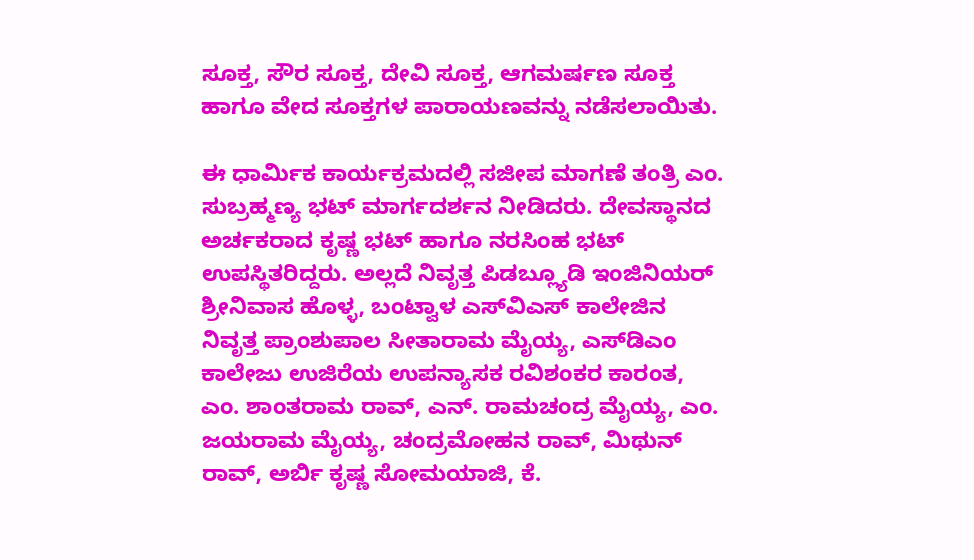ಸೂಕ್ತ, ಸೌರ ಸೂಕ್ತ, ದೇವಿ ಸೂಕ್ತ, ಆಗಮರ್ಷಣ ಸೂಕ್ತ ಹಾಗೂ ವೇದ ಸೂಕ್ತಗಳ ಪಾರಾಯಣವನ್ನು ನಡೆಸಲಾಯಿತು.

ಈ ಧಾರ್ಮಿಕ ಕಾರ್ಯಕ್ರಮದಲ್ಲಿ ಸಜೀಪ ಮಾಗಣೆ ತಂತ್ರಿ ಎಂ. ಸುಬ್ರಹ್ಮಣ್ಯ ಭಟ್ ಮಾರ್ಗದರ್ಶನ ನೀಡಿದರು. ದೇವಸ್ಥಾನದ ಅರ್ಚಕರಾದ ಕೃಷ್ಣ ಭಟ್ ಹಾಗೂ ನರಸಿಂಹ ಭಟ್ ಉಪಸ್ಥಿತರಿದ್ದರು. ಅಲ್ಲದೆ ನಿವೃತ್ತ ಪಿಡಬ್ಲ್ಯೂಡಿ ಇಂಜಿನಿಯರ್ ಶ್ರೀನಿವಾಸ ಹೊಳ್ಳ, ಬಂಟ್ವಾಳ ಎಸ್‌ವಿಎಸ್ ಕಾಲೇಜಿನ ನಿವೃತ್ತ ಪ್ರಾಂಶುಪಾಲ ಸೀತಾರಾಮ ಮೈಯ್ಯ, ಎಸ್‌ಡಿಎಂ ಕಾಲೇಜು ಉಜಿರೆಯ ಉಪನ್ಯಾಸಕ ರವಿಶಂಕರ ಕಾರಂತ, ಎಂ. ಶಾಂತರಾಮ ರಾವ್, ಎನ್. ರಾಮಚಂದ್ರ ಮೈಯ್ಯ, ಎಂ. ಜಯರಾಮ ಮೈಯ್ಯ, ಚಂದ್ರಮೋಹನ ರಾವ್, ಮಿಥುನ್ ರಾವ್, ಅರ್ಬಿ ಕೃಷ್ಣ ಸೋಮಯಾಜಿ, ಕೆ.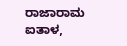ರಾಜಾರಾಮ ಐತಾಳ,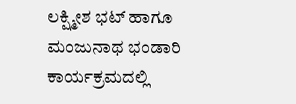ಲಕ್ಷ್ಮೀಶ ಭಟ್ ಹಾಗೂ ಮಂಜುನಾಥ ಭಂಡಾರಿ ಕಾರ್ಯಕ್ರಮದಲ್ಲಿ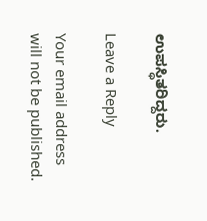ಉಪಸ್ಥಿತರಿದ್ದರು.

Leave a Reply

Your email address will not be published.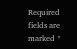Required fields are marked *